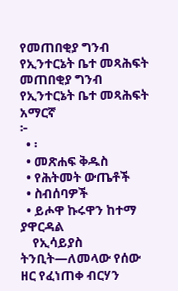የመጠበቂያ ግንብ የኢንተርኔት ቤተ መጻሕፍት
መጠበቂያ ግንብ
የኢንተርኔት ቤተ መጻሕፍት
አማርኛ
፦
  • ፡
  • መጽሐፍ ቅዱስ
  • የሕትመት ውጤቶች
  • ስብሰባዎች
  • ይሖዋ ኩሩዋን ከተማ ያዋርዳል
    የኢሳይያስ ትንቢት—ለመላው የሰው ዘር የፈነጠቀ ብርሃን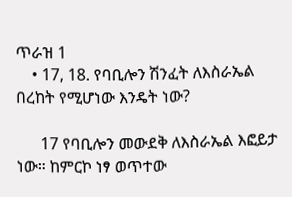ጥራዝ 1
    • 17, 18. የባቢሎን ሽንፈት ለእስራኤል በረከት የሚሆነው እንዴት ነው?

      17 የባቢሎን መውደቅ ለእስራኤል እፎይታ ነው። ከምርኮ ነፃ ወጥተው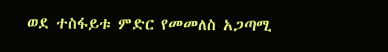ወደ ተስፋይቱ ምድር የመመለስ አጋጣሚ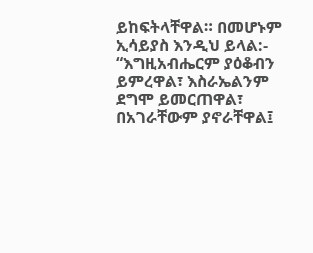ይከፍትላቸዋል። በመሆኑም ኢሳይያስ እንዲህ ይላል:- “እግዚአብሔርም ያዕቆብን ይምረዋል፣ እስራኤልንም ደግሞ ይመርጠዋል፣ በአገራቸውም ያኖራቸዋል፤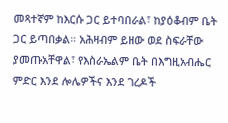መጻተኛም ከእርሱ ጋር ይተባበራል፣ ከያዕቆብም ቤት ጋር ይጣበቃል። አሕዛብም ይዘው ወደ ስፍራቸው ያመጡአቸዋል፣ የእስራኤልም ቤት በእግዚአብሔር ምድር እንደ ሎሌዎችና እንደ ገረዶች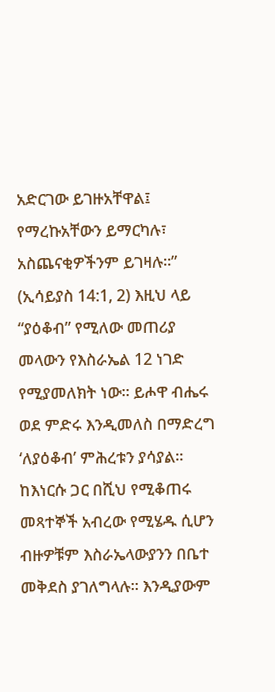አድርገው ይገዙአቸዋል፤ የማረኩአቸውን ይማርካሉ፣ አስጨናቂዎችንም ይገዛሉ።” (ኢሳይያስ 14:1, 2) እዚህ ላይ “ያዕቆብ” የሚለው መጠሪያ መላውን የእስራኤል 12 ነገድ የሚያመለክት ነው። ይሖዋ ብሔሩ ወደ ምድሩ እንዲመለስ በማድረግ ‘ለያዕቆብ’ ምሕረቱን ያሳያል። ከእነርሱ ጋር በሺህ የሚቆጠሩ መጻተኞች አብረው የሚሄዱ ሲሆን ብዙዎቹም እስራኤላውያንን በቤተ መቅደስ ያገለግላሉ። እንዲያውም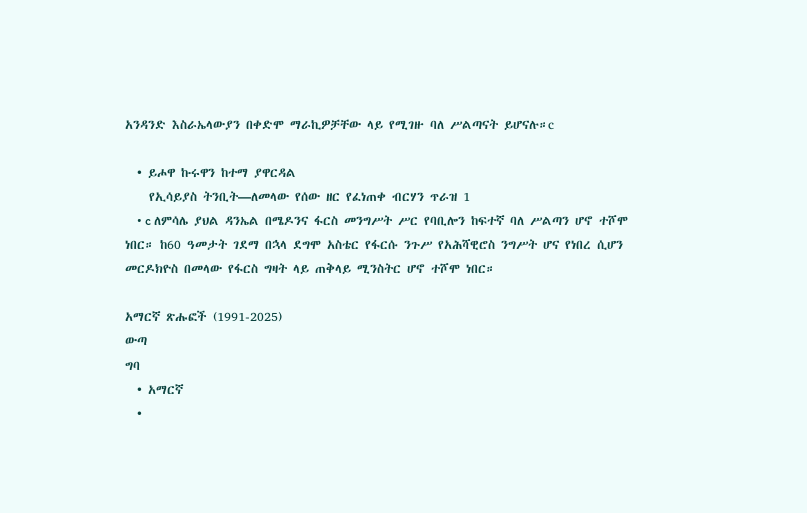አንዳንድ እስራኤላውያን በቀድሞ ማራኪዎቻቸው ላይ የሚገዙ ባለ ሥልጣናት ይሆናሉ።c

  • ይሖዋ ኩሩዋን ከተማ ያዋርዳል
    የኢሳይያስ ትንቢት—ለመላው የሰው ዘር የፈነጠቀ ብርሃን ጥራዝ 1
    • c ለምሳሌ ያህል ዳንኤል በሜዶንና ፋርስ መንግሥት ሥር የባቢሎን ከፍተኛ ባለ ሥልጣን ሆኖ ተሾሞ ነበር። ከ60 ዓመታት ገደማ በኋላ ደግሞ አስቴር የፋርሱ ንጉሥ የአሕሻዊሮስ ንግሥት ሆና የነበረ ሲሆን መርዶክዮስ በመላው የፋርስ ግዛት ላይ ጠቅላይ ሚንስትር ሆኖ ተሾሞ ነበር።

አማርኛ ጽሑፎች (1991-2025)
ውጣ
ግባ
  • አማርኛ
  •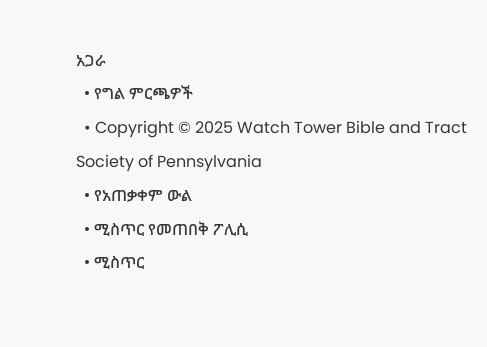አጋራ
  • የግል ምርጫዎች
  • Copyright © 2025 Watch Tower Bible and Tract Society of Pennsylvania
  • የአጠቃቀም ውል
  • ሚስጥር የመጠበቅ ፖሊሲ
  • ሚስጥር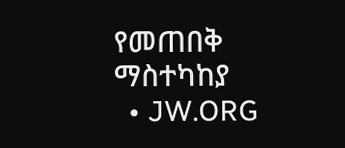የመጠበቅ ማስተካከያ
  • JW.ORG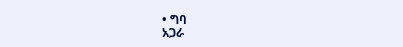• ግባ
አጋራ